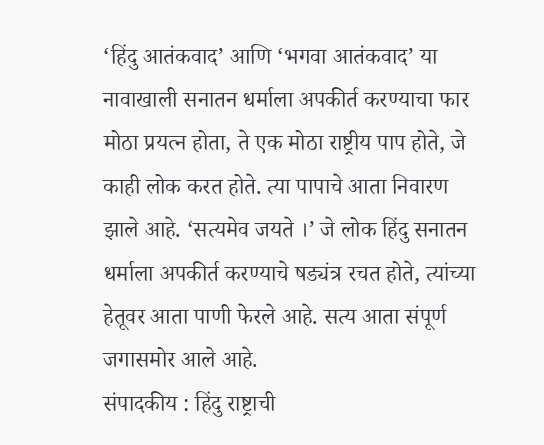‘हिंदु आतंकवाद’ आणि ‘भगवा आतंकवाद’ या नावाखाली सनातन धर्माला अपकीर्त करण्याचा फार मोठा प्रयत्न होता, ते एक मोठा राष्ट्रीय पाप होते, जे काही लोक करत होते. त्या पापाचे आता निवारण झाले आहे. ‘सत्यमेव जयते ।’ जे लोक हिंदु सनातन धर्माला अपकीर्त करण्याचे षड्यंत्र रचत होते, त्यांच्या हेतूवर आता पाणी फेरले आहे. सत्य आता संपूर्ण जगासमोर आले आहे.
संपादकीय : हिंदु राष्ट्राची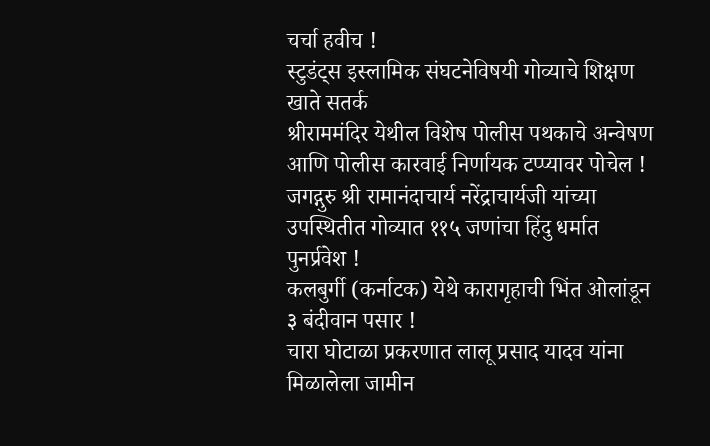चर्चा हवीच !
स्टुडंट्स इस्लामिक संघटनेविषयी गोव्याचे शिक्षण खाते सतर्क
श्रीराममंदिर येथील विशेष पोलीस पथकाचे अन्वेषण आणि पोलीस कारवाई निर्णायक टप्प्यावर पोचेल !
जगद्गुरु श्री रामानंदाचार्य नरेंद्राचार्यजी यांच्या उपस्थितीत गोव्यात ११५ जणांचा हिंदु धर्मात पुनर्प्रवेश !
कलबुर्गी (कर्नाटक) येथे कारागृहाची भिंत ओलांडून ३ बंदीवान पसार !
चारा घोटाळा प्रकरणात लालू प्रसाद यादव यांना मिळालेला जामीन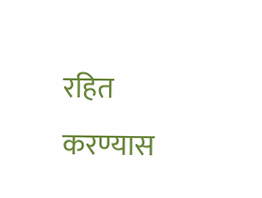रहित करण्यास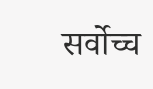सर्वोच्च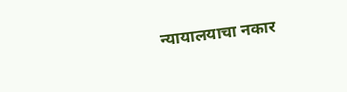न्यायालयाचा नकार